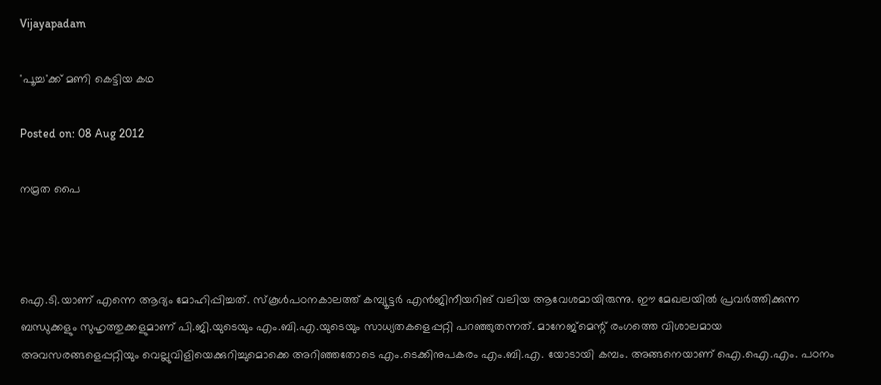Vijayapadam

'പൂച്ച'ക്ക് മണി കെട്ടിയ കഥ

Posted on: 08 Aug 2012

നമ്രത പൈ



ഐ.ടി.യാണ് എന്നെ ആദ്യം മോഹിപ്പിച്ചത്. സ്‌കൂള്‍പഠനകാലത്ത് കമ്പ്യൂട്ടര്‍ എന്‍ജിനീയറിങ് വലിയ ആവേശമായിരുന്നു. ഈ മേഖലയില്‍ പ്രവര്‍ത്തിക്കുന്ന ബന്ധുക്കളും സുഹൃത്തുക്കളുമാണ് പി.ജി.യുടെയും എം.ബി.എ.യുടെയും സാധ്യതകളെപ്പറ്റി പറഞ്ഞുതന്നത്. മാനേജ്‌മെന്റ് രംഗത്തെ വിശാലമായ അവസരങ്ങളെപ്പറ്റിയും വെല്ലുവിളിയെക്കുറിച്ചുമൊക്കെ അറിഞ്ഞതോടെ എം.ടെക്കിനുപകരം എം.ബി.എ. യോടായി കമ്പം. അങ്ങനെയാണ് ഐ.ഐ.എം. പഠനം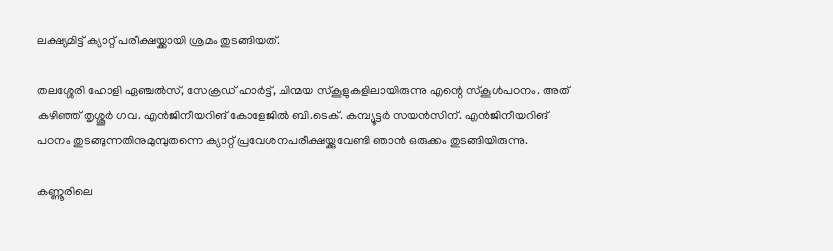ലക്ഷ്യമിട്ട് ക്യാറ്റ് പരീക്ഷയ്ക്കായി ശ്രമം തുടങ്ങിയത്.

തലശ്ശേരി ഹോളി ഏഞ്ചല്‍സ്, സേക്രഡ് ഹാര്‍ട്ട്, ചിന്മയ സ്‌കൂളുകളിലായിരുന്നു എന്റെ സ്‌കൂള്‍പഠനം. അത് കഴിഞ്ഞ് തൃശ്ശൂര്‍ ഗവ. എന്‍ജിനീയറിങ് കോളേജില്‍ ബി.ടെക്. കമ്പ്യൂട്ടര്‍ സയന്‍സിന്. എന്‍ജിനീയറിങ് പഠനം തുടങ്ങുന്നതിനുമുമ്പുതന്നെ ക്യാറ്റ് പ്രവേശനപരീക്ഷയ്ക്കുവേണ്ടി ഞാന്‍ ഒരുക്കം തുടങ്ങിയിരുന്നു.

കണ്ണൂരിലെ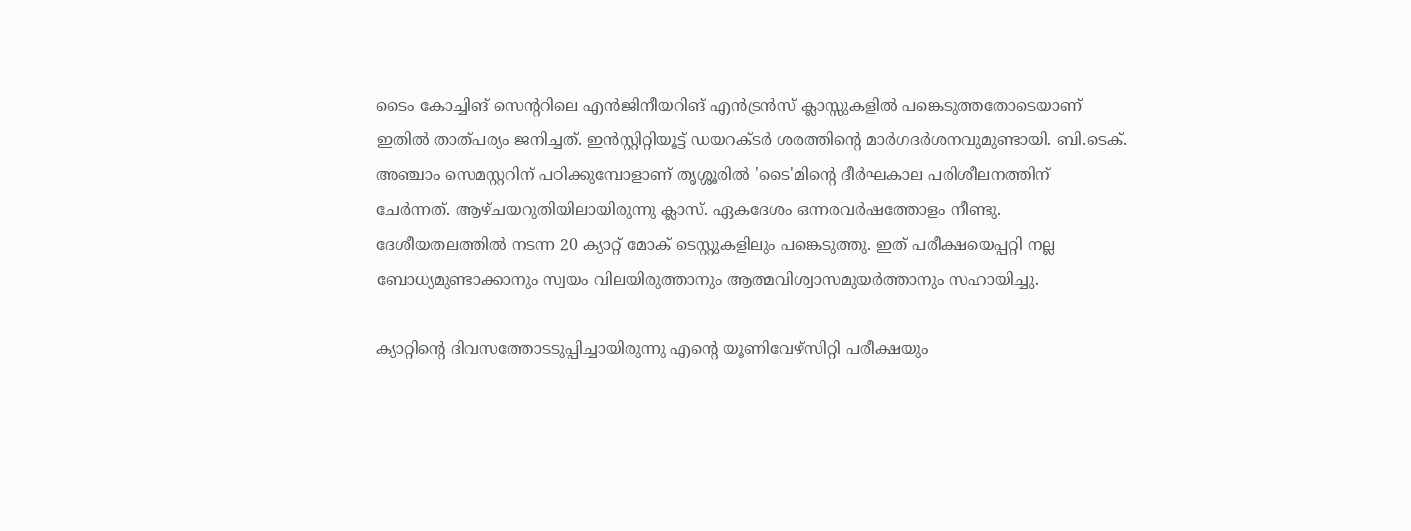ടൈം കോച്ചിങ് സെന്ററിലെ എന്‍ജിനീയറിങ് എന്‍ട്രന്‍സ് ക്ലാസ്സുകളില്‍ പങ്കെടുത്തതോടെയാണ് ഇതില്‍ താത്പര്യം ജനിച്ചത്. ഇന്‍സ്റ്റിറ്റിയൂട്ട് ഡയറക്ടര്‍ ശരത്തിന്റെ മാര്‍ഗദര്‍ശനവുമുണ്ടായി. ബി.ടെക്. അഞ്ചാം സെമസ്റ്ററിന് പഠിക്കുമ്പോളാണ് തൃശ്ശൂരില്‍ 'ടൈ'മിന്റെ ദീര്‍ഘകാല പരിശീലനത്തിന് ചേര്‍ന്നത്. ആഴ്ചയറുതിയിലായിരുന്നു ക്ലാസ്. ഏകദേശം ഒന്നരവര്‍ഷത്തോളം നീണ്ടു. ദേശീയതലത്തില്‍ നടന്ന 20 ക്യാറ്റ് മോക് ടെസ്റ്റുകളിലും പങ്കെടുത്തു. ഇത് പരീക്ഷയെപ്പറ്റി നല്ല ബോധ്യമുണ്ടാക്കാനും സ്വയം വിലയിരുത്താനും ആത്മവിശ്വാസമുയര്‍ത്താനും സഹായിച്ചു.

ക്യാറ്റിന്റെ ദിവസത്തോടടുപ്പിച്ചായിരുന്നു എന്റെ യൂണിവേഴ്‌സിറ്റി പരീക്ഷയും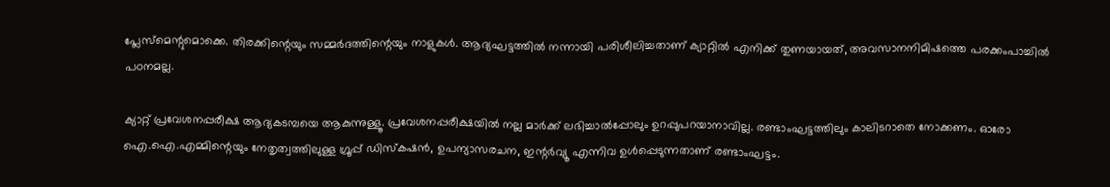പ്ലേസ്‌മെന്റുമൊക്കെ. തിരക്കിന്റെയും സമ്മര്‍ദത്തിന്റെയും നാളുകള്‍. ആദ്യഘട്ടത്തില്‍ നന്നായി പരിശീലിച്ചതാണ് ക്യാറ്റില്‍ എനിക്ക് തുണയായത്, അവസാനനിമിഷത്തെ പരക്കംപാച്ചില്‍ പഠനമല്ല.

ക്യാറ്റ് പ്രവേശനപ്പരീക്ഷ ആദ്യകടമ്പയെ ആകുന്നുള്ളൂ. പ്രവേശനപ്പരീക്ഷയില്‍ നല്ല മാര്‍ക്ക് ലഭിച്ചാല്‍പ്പോലും ഉറപ്പുപറയാനാവില്ല. രണ്ടാംഘട്ടത്തിലും കാലിടറാതെ നോക്കണം. ഓരോ ഐ.ഐ.എമ്മിന്റെയും നേതൃത്വത്തിലുള്ള ഗ്രൂപ്പ് ഡിസ്‌കഷന്‍, ഉപന്യാസരചന, ഇന്റര്‍വ്യൂ എന്നിവ ഉള്‍പ്പെടുന്നതാണ് രണ്ടാംഘട്ടം.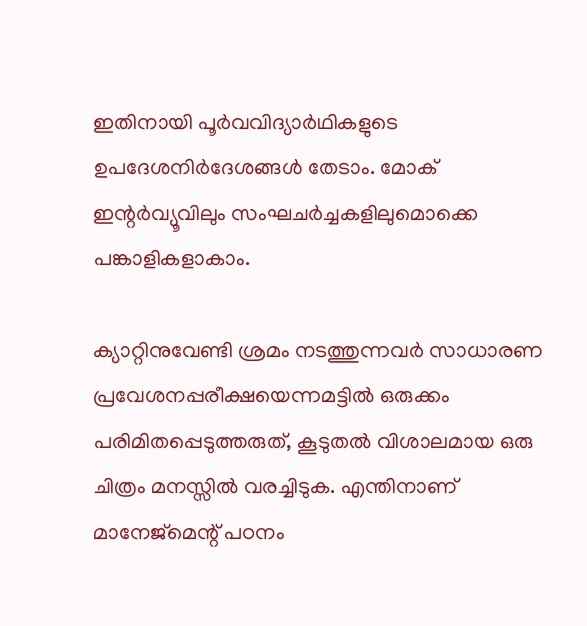ഇതിനായി പൂര്‍വവിദ്യാര്‍ഥികളുടെ ഉപദേശനിര്‍ദേശങ്ങള്‍ തേടാം. മോക് ഇന്റര്‍വ്യൂവിലും സംഘചര്‍ച്ചകളിലുമൊക്കെ പങ്കാളികളാകാം.

ക്യാറ്റിനുവേണ്ടി ശ്രമം നടത്തുന്നവര്‍ സാധാരണ പ്രവേശനപ്പരീക്ഷയെന്നമട്ടില്‍ ഒരുക്കം പരിമിതപ്പെടുത്തരുത്, കൂടുതല്‍ വിശാലമായ ഒരു ചിത്രം മനസ്സില്‍ വരച്ചിടുക. എന്തിനാണ് മാനേജ്‌മെന്റ് പഠനം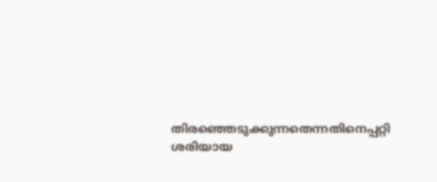തിരഞ്ഞെടുക്കുന്നതെന്നതിനെപ്പറ്റി ശരിയായ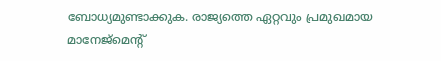ബോധ്യമുണ്ടാക്കുക. രാജ്യത്തെ ഏറ്റവും പ്രമുഖമായ മാനേജ്‌മെന്റ്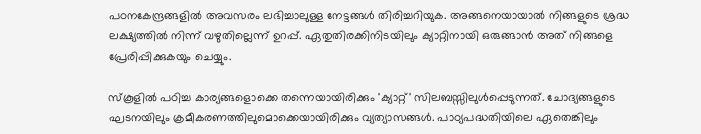പഠനകേന്ദ്രങ്ങളില്‍ അവസരം ലഭിച്ചാലുള്ള നേട്ടങ്ങള്‍ തിരിച്ചറിയുക. അങ്ങനെയായാല്‍ നിങ്ങളുടെ ശ്രദ്ധ ലക്ഷ്യത്തില്‍ നിന്ന് വഴുതില്ലെന്ന് ഉറപ്പ്. ഏതുതിരക്കിനിടയിലും ക്യാറ്റിനായി ഒരുങ്ങാന്‍ അത് നിങ്ങളെ പ്രേരിപ്പിക്കുകയും ചെയ്യും.

സ്‌കൂളില്‍ പഠിച്ച കാര്യങ്ങളൊക്കെ തന്നെയായിരിക്കും 'ക്യാറ്റ്' സിലബസ്സിലുള്‍പ്പെടുന്നത്. ചോദ്യങ്ങളുടെ ഘടനയിലും ക്രമീകരണത്തിലുമൊക്കെയായിരിക്കും വ്യത്യാസങ്ങള്‍. പാഠ്യപദ്ധതിയിലെ ഏതെങ്കിലും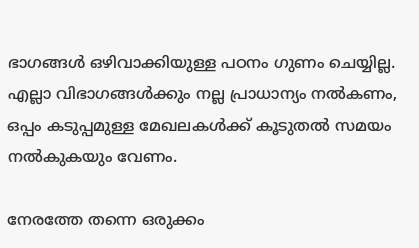ഭാഗങ്ങള്‍ ഒഴിവാക്കിയുള്ള പഠനം ഗുണം ചെയ്യില്ല. എല്ലാ വിഭാഗങ്ങള്‍ക്കും നല്ല പ്രാധാന്യം നല്‍കണം, ഒപ്പം കടുപ്പമുള്ള മേഖലകള്‍ക്ക് കൂടുതല്‍ സമയം നല്‍കുകയും വേണം.

നേരത്തേ തന്നെ ഒരുക്കം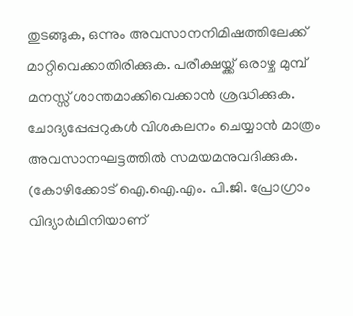തുടങ്ങുക, ഒന്നും അവസാനനിമിഷത്തിലേക്ക് മാറ്റിവെക്കാതിരിക്കുക. പരീക്ഷയ്ക്ക് ഒരാഴ്ച മുമ്പ് മനസ്സ് ശാന്തമാക്കിവെക്കാന്‍ ശ്രദ്ധിക്കുക. ചോദ്യപ്പേപ്പറുകള്‍ വിശകലനം ചെയ്യാന്‍ മാത്രം അവസാനഘട്ടത്തില്‍ സമയമനുവദിക്കുക.
(കോഴിക്കോട് ഐ.ഐ.എം. പി.ജി. പ്രോഗ്രാം വിദ്യാര്‍ഥിനിയാണ്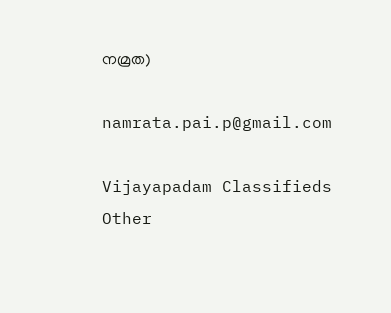നമ്രത)

namrata.pai.p@gmail.com

Vijayapadam Classifieds
Other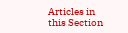Articles in this Section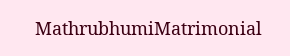MathrubhumiMatrimonial